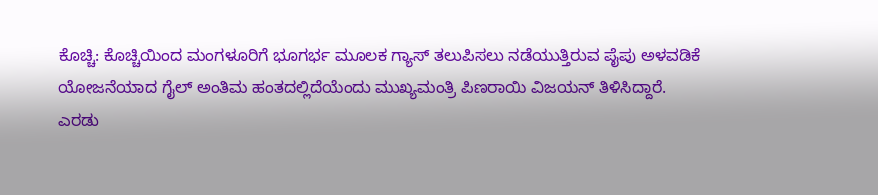ಕೊಚ್ಚಿ: ಕೊಚ್ಚಿಯಿಂದ ಮಂಗಳೂರಿಗೆ ಭೂಗರ್ಭ ಮೂಲಕ ಗ್ಯಾಸ್ ತಲುಪಿಸಲು ನಡೆಯುತ್ತಿರುವ ಪೈಪು ಅಳವಡಿಕೆ ಯೋಜನೆಯಾದ ಗೈಲ್ ಅಂತಿಮ ಹಂತದಲ್ಲಿದೆಯೆಂದು ಮುಖ್ಯಮಂತ್ರಿ ಪಿಣರಾಯಿ ವಿಜಯನ್ ತಿಳಿಸಿದ್ದಾರೆ.
ಎರಡು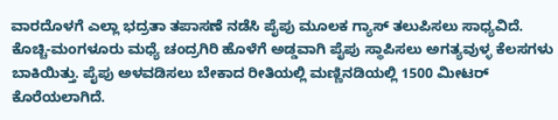ವಾರದೊಳಗೆ ಎಲ್ಲಾ ಭದ್ರತಾ ತಪಾಸಣೆ ನಡೆಸಿ ಪೈಪು ಮೂಲಕ ಗ್ಯಾಸ್ ತಲುಪಿಸಲು ಸಾಧ್ಯವಿದೆ. ಕೊಚ್ಚಿ-ಮಂಗಳೂರು ಮಧ್ಯೆ ಚಂದ್ರಗಿರಿ ಹೊಳೆಗೆ ಅಡ್ಡವಾಗಿ ಪೈಪು ಸ್ಥಾಪಿಸಲು ಅಗತ್ಯವುಳ್ಳ ಕೆಲಸಗಳು ಬಾಕಿಯಿತ್ತು. ಪೈಪು ಅಳವಡಿಸಲು ಬೇಕಾದ ರೀತಿಯಲ್ಲಿ ಮಣ್ಣಿನಡಿಯಲ್ಲಿ 1500 ಮೀಟರ್ ಕೊರೆಯಲಾಗಿದೆ.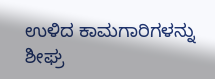ಉಳಿದ ಕಾಮಗಾರಿಗಳನ್ನು ಶೀಘ್ರ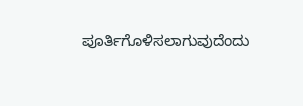ಪೂರ್ತಿಗೊಳಿಸಲಾಗುವುದೆಂದು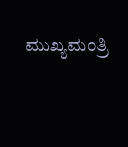ಮುಖ್ಯಮಂತ್ರಿ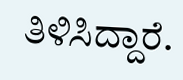ತಿಳಿಸಿದ್ದಾರೆ.